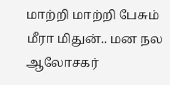மாற்றி மாற்றி பேசும் மீரா மிதுன்.. மன நல ஆலோசகர்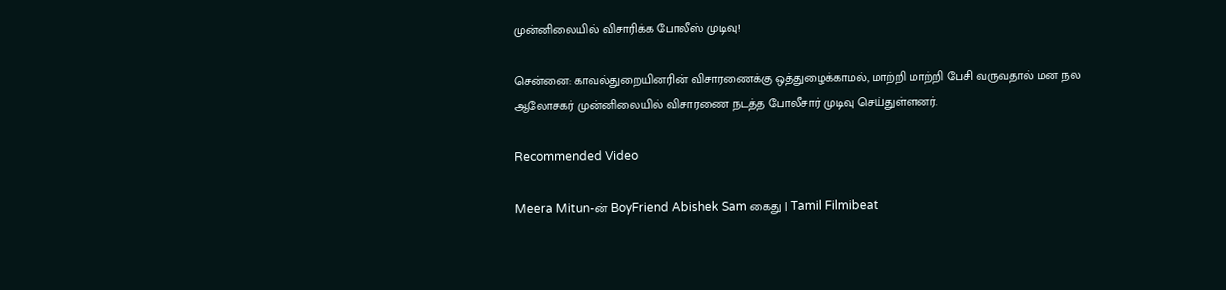முன்னிலையில் விசாரிக்க போலீஸ் முடிவு!

சென்னை: காவல்துறையினரின் விசாரணைக்கு ஒத்துழைக்காமல், மாற்றி மாற்றி பேசி வருவதால் மன நல ஆலோசகர் முன்னிலையில் விசாரணை நடத்த போலீசார் முடிவு செய்துள்ளனர்.

Recommended Video

Meera Mitun-ன் BoyFriend Abishek Sam கைது | Tamil Filmibeat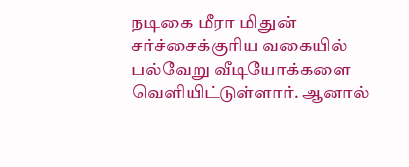நடிகை மீரா மிதுன் சர்ச்சைக்குரிய வகையில் பல்வேறு வீடியோக்களை வெளியிட்டுள்ளார். ஆனால்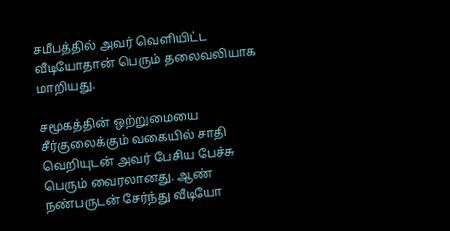சமீபத்தில் அவர் வெளியிட்ட வீடியோதான் பெரும் தலைவலியாக மாறியது.

சமூகத்தின் ஒற்றுமையை சீர்குலைக்கும் வகையில் சாதி வெறியுடன் அவர் பேசிய பேச்சு பெரும் வைரலானது. ஆண் நண்பருடன் சேர்ந்து வீடியோ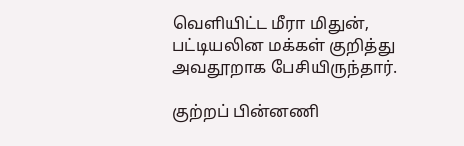வெளியிட்ட மீரா மிதுன், பட்டியலின மக்கள் குறித்து அவதூறாக பேசியிருந்தார்.

குற்றப் பின்னணி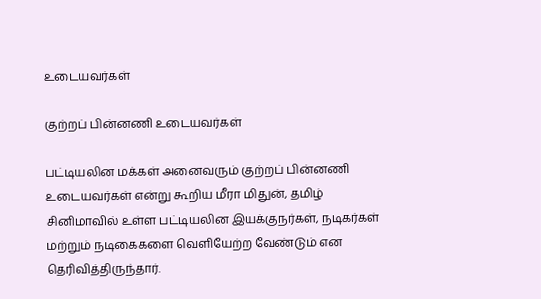உடையவர்கள்

குற்றப் பின்னணி உடையவர்கள்

பட்டியலின மக்கள் அனைவரும் குற்றப் பின்னணி உடையவர்கள் என்று கூறிய மீரா மிதுன், தமிழ் சினிமாவில் உள்ள பட்டியலின இயக்குநர்கள், நடிகர்கள் மற்றும் நடிகைகளை வெளியேற்ற வேண்டும் என தெரிவித்திருந்தார்.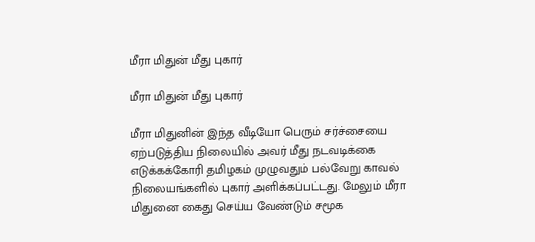மீரா மிதுன் மீது புகார்

மீரா மிதுன் மீது புகார்

மீரா மிதுனின் இந்த வீடியோ பெரும் சர்ச்சையை ஏற்படுத்திய நிலையில் அவர் மீது நடவடிக்கை எடுக்கக்கோரி தமிழகம் முழுவதும் பல்வேறு காவல் நிலையங்களில் புகார் அளிக்கப்பட்டது. மேலும் மீரா மிதுனை கைது செய்ய வேண்டும் சமூக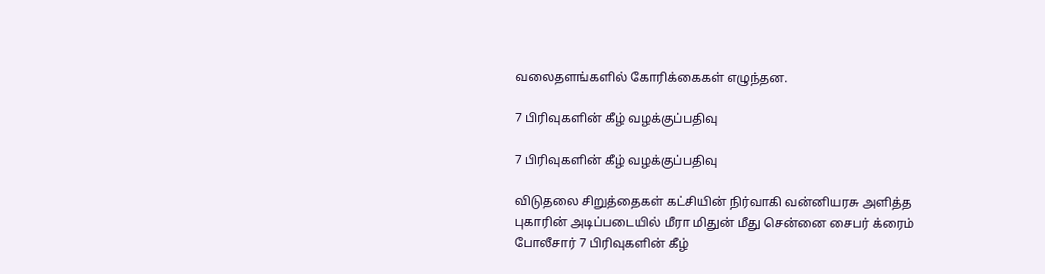வலைதளங்களில் கோரிக்கைகள் எழுந்தன.

7 பிரிவுகளின் கீழ் வழக்குப்பதிவு

7 பிரிவுகளின் கீழ் வழக்குப்பதிவு

விடுதலை சிறுத்தைகள் கட்சியின் நிர்வாகி வன்னியரசு அளித்த புகாரின் அடிப்படையில் மீரா மிதுன் மீது சென்னை சைபர் க்ரைம் போலீசார் 7 பிரிவுகளின் கீழ்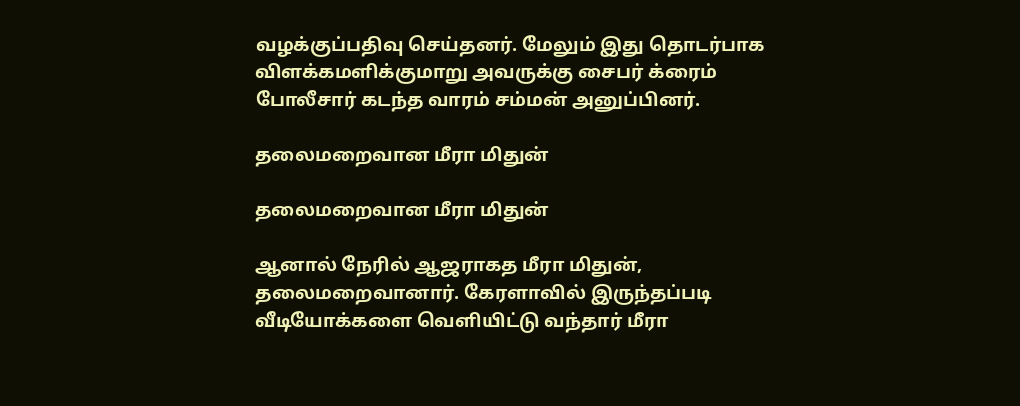வழக்குப்பதிவு செய்தனர். மேலும் இது தொடர்பாக விளக்கமளிக்குமாறு அவருக்கு சைபர் க்ரைம் போலீசார் கடந்த வாரம் சம்மன் அனுப்பினர்.

தலைமறைவான மீரா மிதுன்

தலைமறைவான மீரா மிதுன்

ஆனால் நேரில் ஆஜராகத மீரா மிதுன், தலைமறைவானார். கேரளாவில் இருந்தப்படி வீடியோக்களை வெளியிட்டு வந்தார் மீரா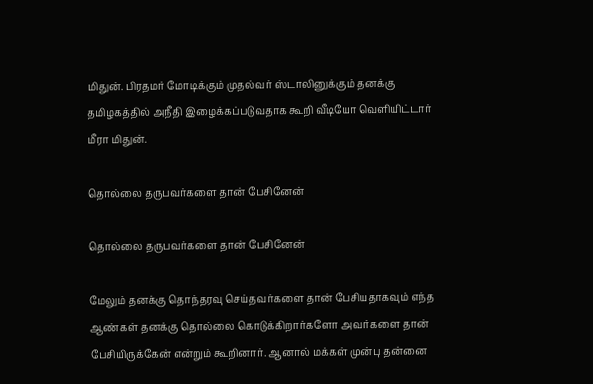மிதுன். பிரதமர் மோடிக்கும் முதல்வர் ஸ்டாலினுக்கும் தனக்கு தமிழகத்தில் அநீதி இழைக்கப்படுவதாக கூறி வீடியோ வெளியிட்டார் மீரா மிதுன்.

தொல்லை தருபவர்களை தான் பேசினேன்

தொல்லை தருபவர்களை தான் பேசினேன்

மேலும் தனக்கு தொந்தரவு செய்தவர்களை தான் பேசியதாகவும் எந்த ஆண்கள் தனக்கு தொல்லை கொடுக்கிறார்களோ அவர்களை தான் பேசியிருக்கேன் என்றும் கூறினார். ஆனால் மக்கள் முன்பு தன்னை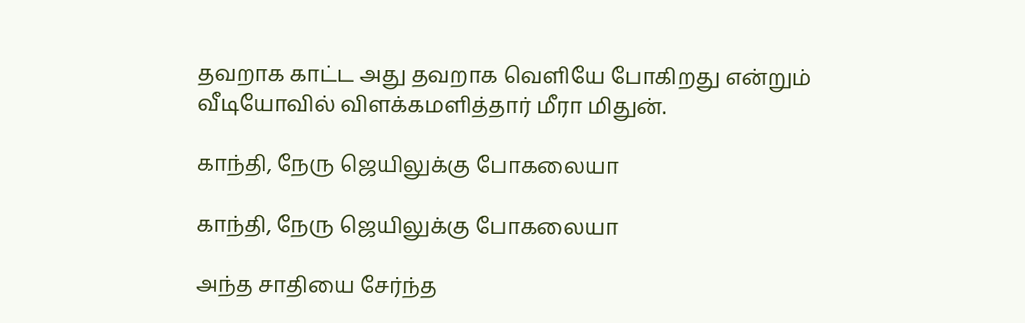தவறாக காட்ட அது தவறாக வெளியே போகிறது என்றும் வீடியோவில் விளக்கமளித்தார் மீரா மிதுன்.

காந்தி, நேரு ஜெயிலுக்கு போகலையா

காந்தி, நேரு ஜெயிலுக்கு போகலையா

அந்த சாதியை சேர்ந்த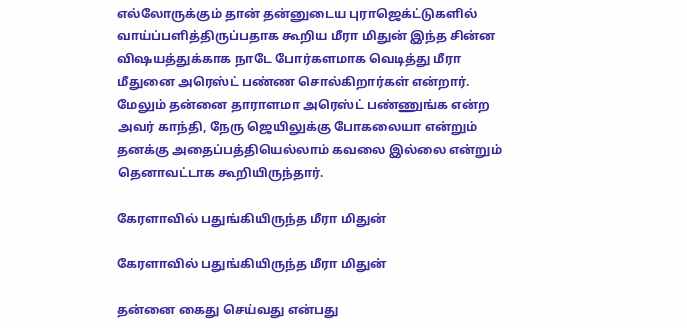எல்லோருக்கும் தான் தன்னுடைய புராஜெக்ட்டுகளில் வாய்ப்பளித்திருப்பதாக கூறிய மீரா மிதுன் இந்த சின்ன விஷயத்துக்காக நாடே போர்களமாக வெடித்து மீரா மீதுனை அரெஸ்ட் பண்ண சொல்கிறார்கள் என்றார். மேலும் தன்னை தாராளமா அரெஸ்ட் பண்ணுங்க என்ற அவர் காந்தி, நேரு ஜெயிலுக்கு போகலையா என்றும் தனக்கு அதைப்பத்தியெல்லாம் கவலை இல்லை என்றும் தெனாவட்டாக கூறியிருந்தார்.

கேரளாவில் பதுங்கியிருந்த மீரா மிதுன்

கேரளாவில் பதுங்கியிருந்த மீரா மிதுன்

தன்னை கைது செய்வது என்பது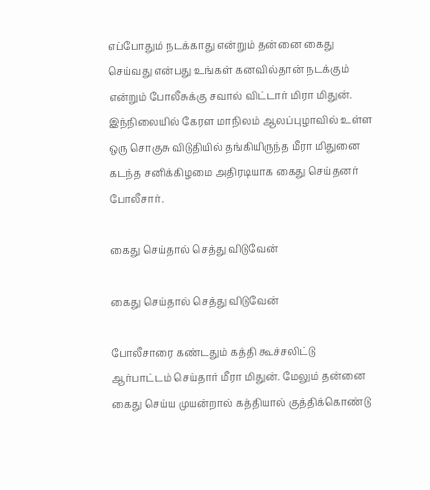எப்போதும் நடக்காது என்றும் தன்னை கைது செய்வது என்பது உங்கள் கனவில்தான் நடக்கும் என்றும் போலீசுக்கு சவால் விட்டார் மிரா மிதுன். இந்நிலையில் கேரள மாநிலம் ஆலப்புழாவில் உள்ள ஒரு சொகுசு விடுதியில் தங்கியிருந்த மீரா மிதுனை கடந்த சனிக்கிழமை அதிரடியாக கைது செய்தனர் போலீசார்.

கைது செய்தால் செத்து விடுவேன்

கைது செய்தால் செத்து விடுவேன்

போலீசாரை கண்டதும் கத்தி கூச்சலிட்டு ஆர்பாட்டம் செய்தார் மீரா மிதுன். மேலும் தன்னை கைது செய்ய முயன்றால் கத்தியால் குத்திக்கொண்டு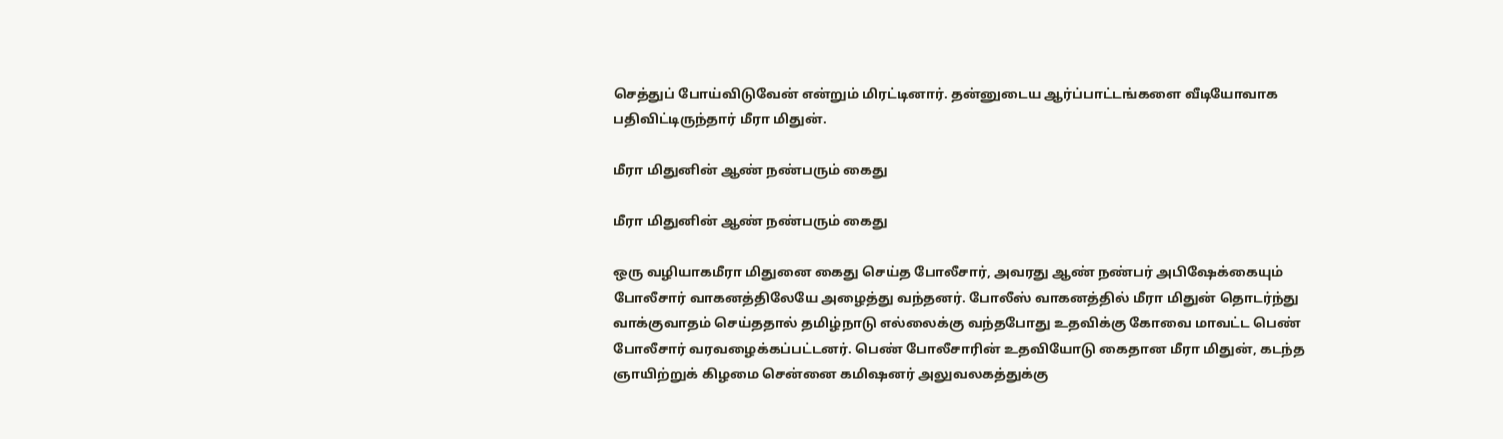செத்துப் போய்விடுவேன் என்றும் மிரட்டினார். தன்னுடைய ஆர்ப்பாட்டங்களை வீடியோவாக பதிவிட்டிருந்தார் மீரா மிதுன்.

மீரா மிதுனின் ஆண் நண்பரும் கைது

மீரா மிதுனின் ஆண் நண்பரும் கைது

ஒரு வழியாகமீரா மிதுனை கைது செய்த போலீசார், அவரது ஆண் நண்பர் அபிஷேக்கையும் போலீசார் வாகனத்திலேயே அழைத்து வந்தனர். போலீஸ் வாகனத்தில் மீரா மிதுன் தொடர்ந்து வாக்குவாதம் செய்ததால் தமிழ்நாடு எல்லைக்கு வந்தபோது உதவிக்கு கோவை மாவட்ட பெண் போலீசார் வரவழைக்கப்பட்டனர். பெண் போலீசாரின் உதவியோடு கைதான மீரா மிதுன், கடந்த ஞாயிற்றுக் கிழமை சென்னை கமிஷனர் அலுவலகத்துக்கு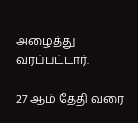அழைத்து வரப்பட்டார்.

27 ஆம் தேதி வரை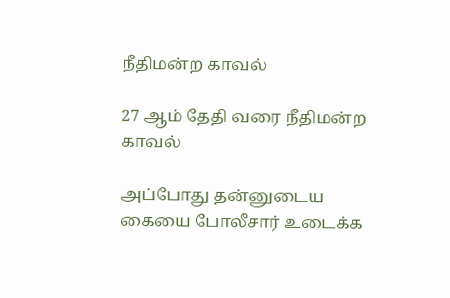நீதிமன்ற காவல்

27 ஆம் தேதி வரை நீதிமன்ற காவல்

அப்போது தன்னுடைய கையை போலீசார் உடைக்க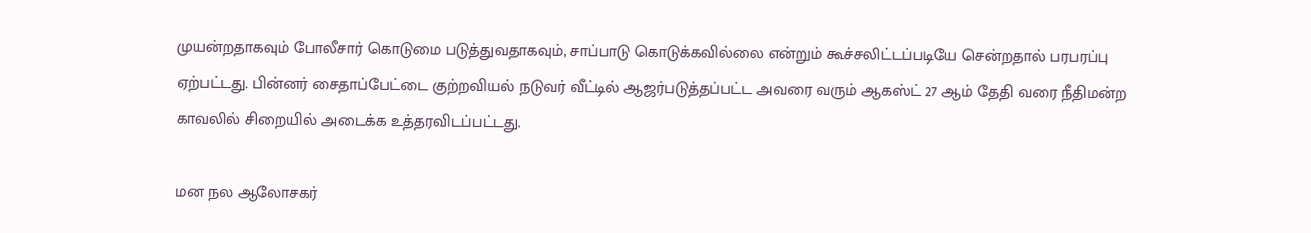முயன்றதாகவும் போலீசார் கொடுமை படுத்துவதாகவும், சாப்பாடு கொடுக்கவில்லை என்றும் கூச்சலிட்டப்படியே சென்றதால் பரபரப்பு ஏற்பட்டது. பின்னர் சைதாப்பேட்டை குற்றவியல் நடுவர் வீட்டில் ஆஜர்படுத்தப்பட்ட அவரை வரும் ஆகஸ்ட் 27 ஆம் தேதி வரை நீதிமன்ற காவலில் சிறையில் அடைக்க உத்தரவிடப்பட்டது.

மன நல ஆலோசகர்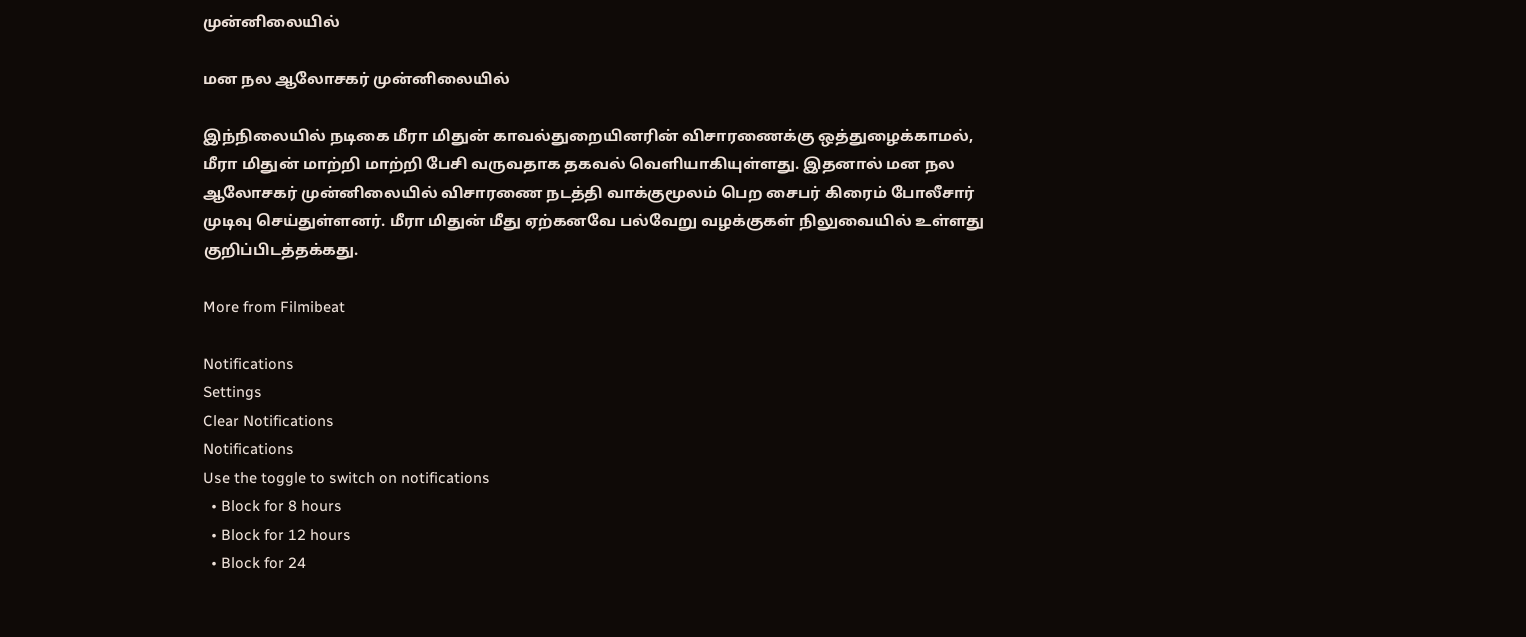முன்னிலையில்

மன நல ஆலோசகர் முன்னிலையில்

இந்நிலையில் நடிகை மீரா மிதுன் காவல்துறையினரின் விசாரணைக்கு ஒத்துழைக்காமல், மீரா மிதுன் மாற்றி மாற்றி பேசி வருவதாக தகவல் வெளியாகியுள்ளது. இதனால் மன நல ஆலோசகர் முன்னிலையில் விசாரணை நடத்தி வாக்குமூலம் பெற சைபர் கிரைம் போலீசார் முடிவு செய்துள்ளனர். மீரா மிதுன் மீது ஏற்கனவே பல்வேறு வழக்குகள் நிலுவையில் உள்ளது குறிப்பிடத்தக்கது.

More from Filmibeat

Notifications
Settings
Clear Notifications
Notifications
Use the toggle to switch on notifications
  • Block for 8 hours
  • Block for 12 hours
  • Block for 24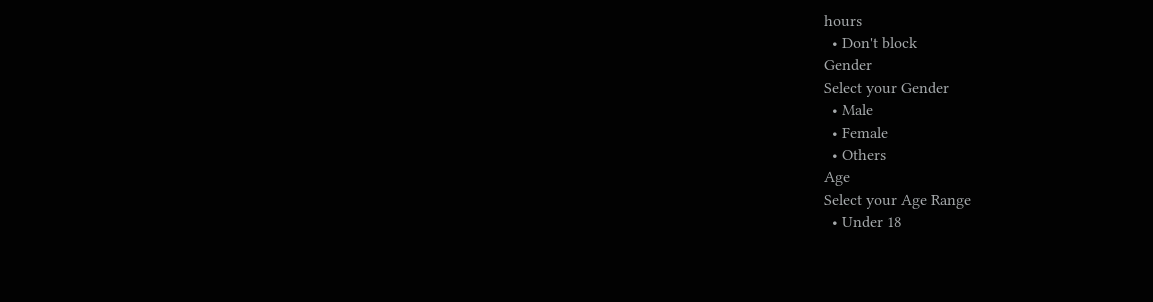hours
  • Don't block
Gender
Select your Gender
  • Male
  • Female
  • Others
Age
Select your Age Range
  • Under 18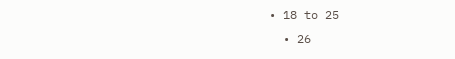• 18 to 25
  • 26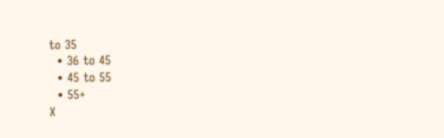to 35
  • 36 to 45
  • 45 to 55
  • 55+
X